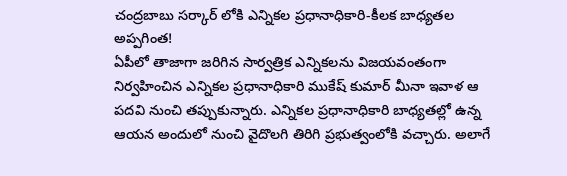చంద్రబాబు సర్కార్ లోకి ఎన్నికల ప్రధానాధికారి-కీలక బాధ్యతల అప్పగింత!
ఏపీలో తాజాగా జరిగిన సార్వత్రిక ఎన్నికలను విజయవంతంగా నిర్వహించిన ఎన్నికల ప్రధానాధికారి ముకేష్ కుమార్ మీనా ఇవాళ ఆ పదవి నుంచి తప్పుకున్నారు. ఎన్నికల ప్రధానాధికారి బాధ్యతల్లో ఉన్న ఆయన అందులో నుంచి వైదొలగి తిరిగి ప్రభుత్వంలోకి వచ్చారు. అలాగే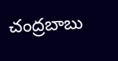చంద్రబాబు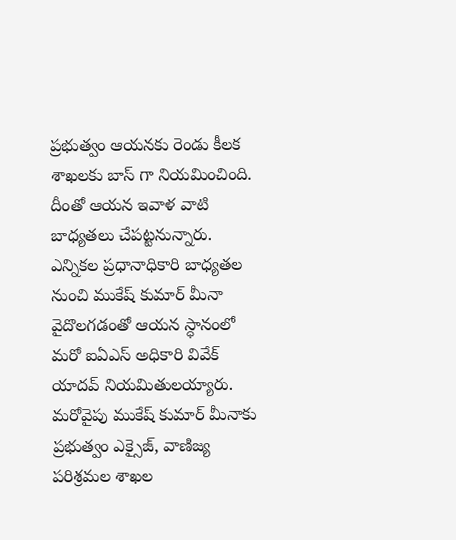ప్రభుత్వం ఆయనకు రెండు కీలక శాఖలకు బాస్ గా నియమించింది. దీంతో ఆయన ఇవాళ వాటి బాధ్యతలు చేపట్టనున్నారు.
ఎన్నికల ప్రధానాధికారి బాధ్యతల నుంచి ముకేష్ కుమార్ మీనా వైదొలగడంతో ఆయన స్ధానంలో మరో ఐఏఎస్ అధికారి వివేక్ యాదవ్ నియమితులయ్యారు. మరోవైపు ముకేష్ కుమార్ మీనాకు ప్రభుత్వం ఎక్సైజ్, వాణిజ్య పరిశ్రమల శాఖల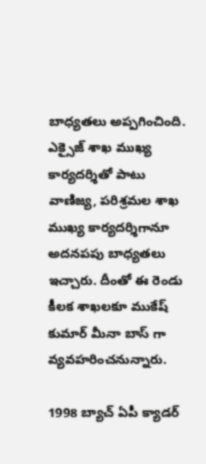బాధ్యతలు అప్పగించింది. ఎక్సైజ్ శాఖ ముఖ్య కార్యదర్శితో పాటు వాణిజ్య, పరిశ్రమల శాఖ ముఖ్య కార్యదర్శిగానూ అదనపపు బాధ్యతలు ఇచ్చారు. దీంతో ఈ రెండు కీలక శాఖలకూ ముకేష్ కుమార్ మీనా బాస్ గా వ్యవహరించనున్నారు.

1998 బ్యాచ్ ఏపీ క్యాడర్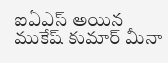ఐఏఎస్ అయిన ముకేష్ కుమార్ మీనా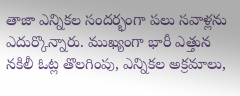తాజా ఎన్నికల సందర్భంగా పలు సవాళ్లను ఎదుర్కొన్నారు. ముఖ్యంగా భారీ ఎత్తున నకిలీ ఓట్ల తొలగింపు, ఎన్నికల అక్రమాలు,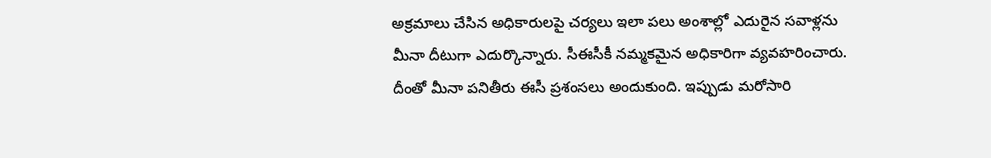అక్రమాలు చేసిన అధికారులపై చర్యలు ఇలా పలు అంశాల్లో ఎదురైన సవాళ్లను మీనా దీటుగా ఎదుర్కొన్నారు. సీఈసీకీ నమ్మకమైన అధికారిగా వ్యవహరించారు. దీంతో మీనా పనితీరు ఈసీ ప్రశంసలు అందుకుంది. ఇప్పుడు మరోసారి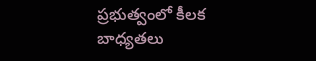ప్రభుత్వంలో కీలక బాధ్యతలు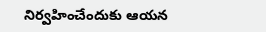నిర్వహించేందుకు ఆయన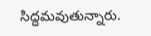సిద్దమవుతున్నారు.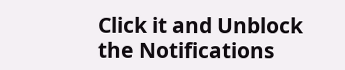Click it and Unblock the Notifications